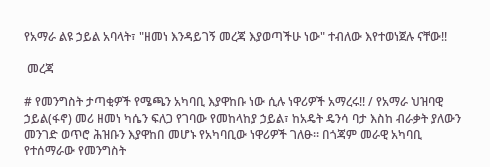የአማራ ልዩ ኃይል አባላት፣ "ዘመነ እንዳይገኝ መረጃ እያወጣችሁ ነው" ተብለው እየተወነጀሉ ናቸው!!

 መረጃ

# የመንግስት ታጣቂዎች የሜጫን አካባቢ እያዋከቡ ነው ሲሉ ነዋሪዎች አማረሩ!! / የአማራ ህዝባዊ ኃይል(ፋኖ) መሪ ዘመነ ካሴን ፍለጋ የገባው የመከላከያ ኃይል፣ ከአዴት ዴንሳ ባታ እስከ ብራቃት ያለውን መንገድ ወጥሮ ሕዝቡን እያዋከበ መሆኑ የአካባቢው ነዋሪዎች ገለፁ። በጎጃም መራዊ አካባቢ የተሰማራው የመንግስት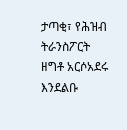ታጣቂ፣ የሕዝብ ትራንስፖርት ዘግቶ አርሶአደሩ እንደልቡ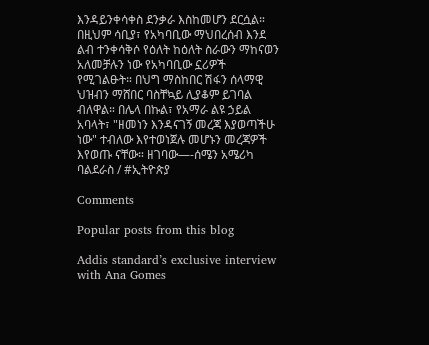እንዳይንቀሳቀስ ደንቃራ እስከመሆን ደርሷል። በዚህም ሳቢያ፣ የአካባቢው ማህበረሰብ እንደ ልብ ተንቀሳቅሶ የዕለት ከዕለት ስራውን ማከናወን አለመቻሉን ነው የአካባቢው ኗሪዎች የሚገልፁት። በህግ ማስከበር ሽፋን ሰላማዊ ህዝብን ማሸበር ባስቸኳይ ሊያቆም ይገባል ብለዋል። በሌላ በኩል፣ የአማራ ልዩ ኃይል አባላት፣ "ዘመነን እንዳናገኝ መረጃ እያወጣችሁ ነው" ተብለው እየተወነጀሉ መሆኑን መረጃዎች እየወጡ ናቸው። ዘገባው—-ሰሜን አሜሪካ ባልደራስ / #ኢትዮጵያ

Comments

Popular posts from this blog

Addis standard’s exclusive interview with Ana Gomes